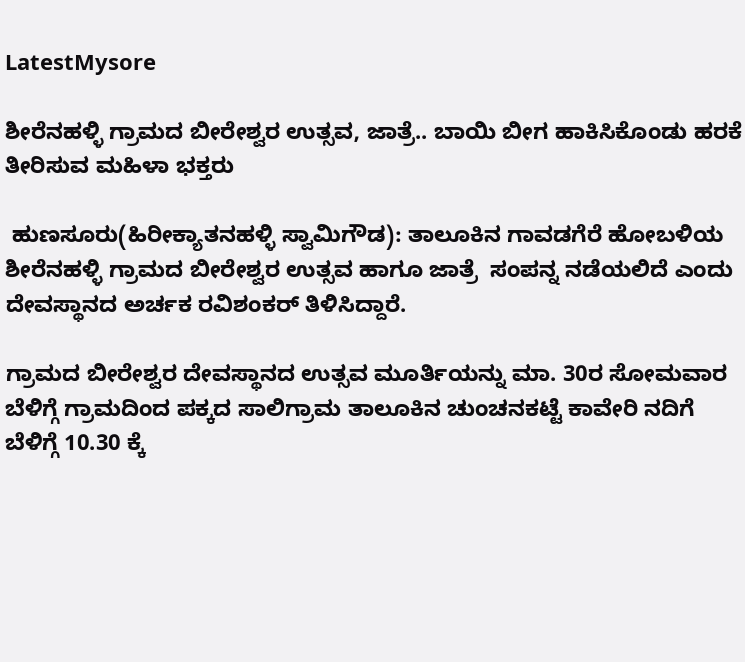LatestMysore

ಶೀರೆನಹಳ್ಳಿ ಗ್ರಾಮದ ಬೀರೇಶ್ವರ ಉತ್ಸವ, ಜಾತ್ರೆ.. ಬಾಯಿ ಬೀಗ ಹಾಕಿಸಿಕೊಂಡು ಹರಕೆ ತೀರಿಸುವ ಮಹಿಳಾ ಭಕ್ತರು

 ಹುಣಸೂರು(ಹಿರೀಕ್ಯಾತನಹಳ್ಳಿ ಸ್ವಾಮಿಗೌಡ): ತಾಲೂಕಿನ ಗಾವಡಗೆರೆ ಹೋಬಳಿಯ ಶೀರೆನಹಳ್ಳಿ ಗ್ರಾಮದ ಬೀರೇಶ್ವರ ಉತ್ಸವ ಹಾಗೂ ಜಾತ್ರೆ  ಸಂಪನ್ನ ನಡೆಯಲಿದೆ ಎಂದು ದೇವಸ್ಥಾನದ ಅರ್ಚಕ ರವಿಶಂಕರ್ ತಿಳಿಸಿದ್ದಾರೆ.

ಗ್ರಾಮದ ಬೀರೇಶ್ವರ ದೇವಸ್ಥಾನದ ಉತ್ಸವ ಮೂರ್ತಿಯನ್ನು ಮಾ. 30ರ ಸೋಮವಾರ ಬೆಳಿಗ್ಗೆ ಗ್ರಾಮದಿಂದ ಪಕ್ಕದ ಸಾಲಿಗ್ರಾಮ ತಾಲೂಕಿನ ಚುಂಚನಕಟ್ಟೆ ಕಾವೇರಿ ನದಿಗೆ ಬೆಳಿಗ್ಗೆ 10.30 ಕ್ಕೆ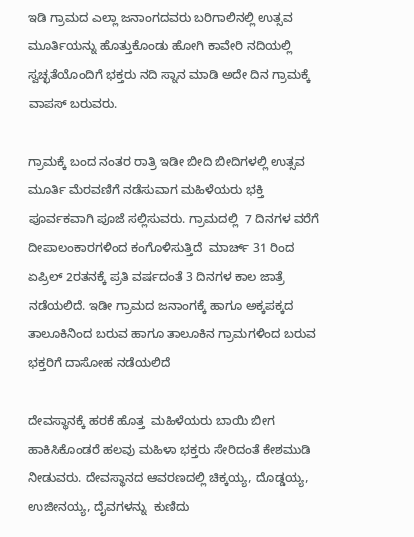ಇಡಿ ಗ್ರಾಮದ ಎಲ್ಲಾ ಜನಾಂಗದವರು ಬರಿಗಾಲಿನಲ್ಲಿ ಉತ್ಸವ ಮೂರ್ತಿಯನ್ನು ಹೊತ್ತುಕೊಂಡು ಹೋಗಿ ಕಾವೇರಿ ನದಿಯಲ್ಲಿ ಸ್ವಚ್ಛತೆಯೊಂದಿಗೆ ಭಕ್ತರು ನದಿ ಸ್ನಾನ ಮಾಡಿ ಅದೇ ದಿನ ಗ್ರಾಮಕ್ಕೆ ವಾಪಸ್ ಬರುವರು.

ಗ್ರಾಮಕ್ಕೆ ಬಂದ ನಂತರ ರಾತ್ರಿ ಇಡೀ ಬೀದಿ ಬೀದಿಗಳಲ್ಲಿ ಉತ್ಸವ ಮೂರ್ತಿ ಮೆರವಣಿಗೆ ನಡೆಸುವಾಗ ಮಹಿಳೆಯರು ಭಕ್ತಿ ಪೂರ್ವಕವಾಗಿ ಪೂಜೆ ಸಲ್ಲಿಸುವರು. ಗ್ರಾಮದಲ್ಲಿ  7 ದಿನಗಳ ವರೆಗೆ ದೀಪಾಲಂಕಾರಗಳಿಂದ ಕಂಗೊಳಿಸುತ್ತಿದೆ  ಮಾರ್ಚ್ 31 ರಿಂದ ಏಪ್ರಿಲ್ 2ರತನಕ್ಕೆ ಪ್ರತಿ ವರ್ಷದಂತೆ 3 ದಿನಗಳ ಕಾಲ ಜಾತ್ರೆ ನಡೆಯಲಿದೆ. ಇಡೀ ಗ್ರಾಮದ ಜನಾಂಗಕ್ಕೆ ಹಾಗೂ ಅಕ್ಕಪಕ್ಕದ ತಾಲೂಕಿನಿಂದ ಬರುವ ಹಾಗೂ ತಾಲೂಕಿನ ಗ್ರಾಮಗಳಿಂದ ಬರುವ ಭಕ್ತರಿಗೆ ದಾಸೋಹ ನಡೆಯಲಿದೆ

ದೇವಸ್ಥಾನಕ್ಕೆ ಹರಕೆ ಹೊತ್ತ  ಮಹಿಳೆಯರು ಬಾಯಿ ಬೀಗ ಹಾಕಿಸಿಕೊಂಡರೆ ಹಲವು ಮಹಿಳಾ ಭಕ್ತರು ಸೇರಿದಂತೆ ಕೇಶಮುಡಿ ನೀಡುವರು. ದೇವಸ್ಥಾನದ ಆವರಣದಲ್ಲಿ ಚಿಕ್ಕಯ್ಯ, ದೊಡ್ಡಯ್ಯ, ಉಜೀನಯ್ಯ, ದೈವಗಳನ್ನು  ಕುಣಿದು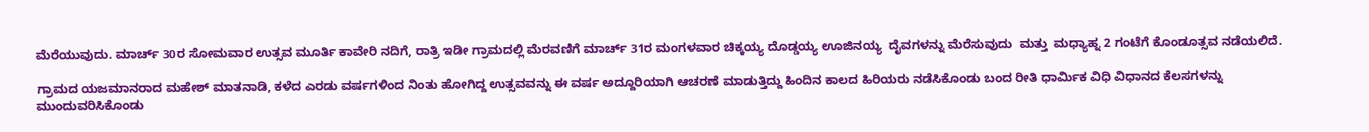ಮೆರೆಯುವುದು. ಮಾರ್ಚ್ 30ರ ಸೋಮವಾರ ಉತ್ಸವ ಮೂರ್ತಿ ಕಾವೇರಿ ನದಿಗೆ, ರಾತ್ರಿ ಇಡೀ ಗ್ರಾಮದಲ್ಲಿ ಮೆರವಣಿಗೆ ಮಾರ್ಚ್ 31ರ ಮಂಗಳವಾರ ಚಿಕ್ಕಯ್ಯ ದೊಡ್ಡಯ್ಯ ಊಜಿನಯ್ಯ  ದೈವಗಳನ್ನು ಮೆರೆಸುವುದು  ಮತ್ತು  ಮಧ್ಯಾಹ್ನ 2 ಗಂಟೆಗೆ ಕೊಂಡೂತ್ಸವ ನಡೆಯಲಿದೆ.

ಗ್ರಾಮದ ಯಜಮಾನರಾದ ಮಹೇಶ್ ಮಾತನಾಡಿ, ಕಳೆದ ಎರಡು ವರ್ಷಗಳಿಂದ ನಿಂತು ಹೋಗಿದ್ದ ಉತ್ಸವವನ್ನು ಈ ವರ್ಷ ಅದ್ದೂರಿಯಾಗಿ ಆಚರಣೆ ಮಾಡುತ್ತಿದ್ದು ಹಿಂದಿನ ಕಾಲದ ಹಿರಿಯರು ನಡೆಸಿಕೊಂಡು ಬಂದ ರೀತಿ ಧಾರ್ಮಿಕ ವಿಧಿ ವಿಧಾನದ ಕೆಲಸಗಳನ್ನು ಮುಂದುವರಿಸಿಕೊಂಡು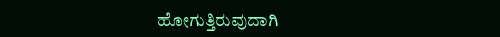ಹೋಗುತ್ತಿರುವುದಾಗಿ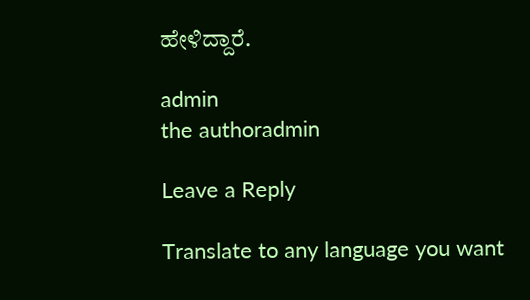ಹೇಳಿದ್ದಾರೆ.

admin
the authoradmin

Leave a Reply

Translate to any language you want